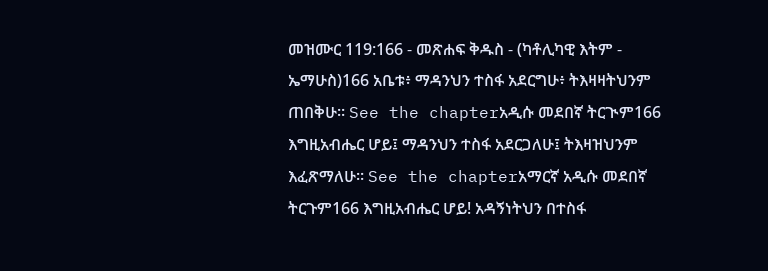መዝሙር 119:166 - መጽሐፍ ቅዱስ - (ካቶሊካዊ እትም - ኤማሁስ)166 አቤቱ፥ ማዳንህን ተስፋ አደርግሁ፥ ትእዛዛትህንም ጠበቅሁ። See the chapterአዲሱ መደበኛ ትርጒም166 እግዚአብሔር ሆይ፤ ማዳንህን ተስፋ አደርጋለሁ፤ ትእዛዝህንም እፈጽማለሁ። See the chapterአማርኛ አዲሱ መደበኛ ትርጉም166 እግዚአብሔር ሆይ! አዳኝነትህን በተስፋ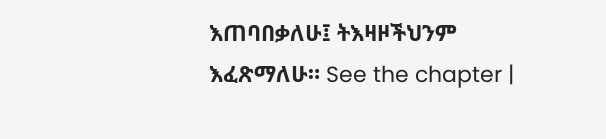እጠባበቃለሁ፤ ትእዛዞችህንም እፈጽማለሁ። See the chapter |